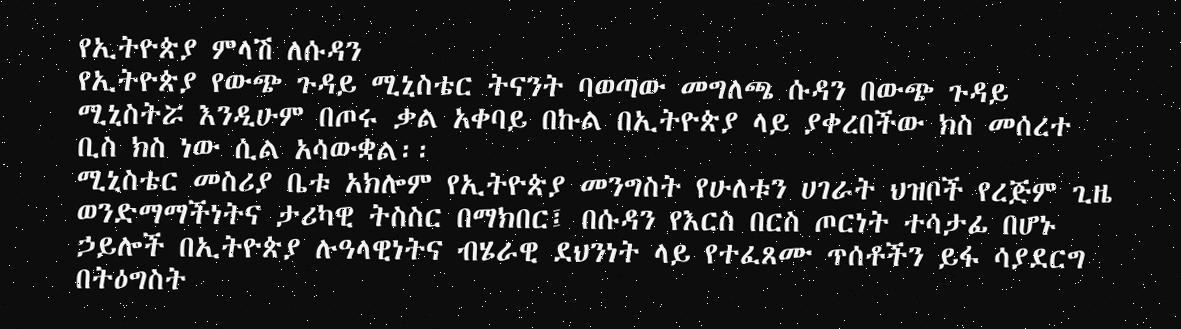የኢትዮጵያ ምላሽ ለሱዳን
የኢትዮጵያ የውጭ ጉዳይ ሚኒስቴር ትናንት ባወጣው መግለጫ ሱዳን በውጭ ጉዳይ ሚኒስትሯ እንዲሁም በጦሩ ቃል አቀባይ በኩል በኢትዮጵያ ላይ ያቀረበችው ክስ መሰረተ ቢስ ክስ ነው ሲል አሳውቋል፡፡
ሚኒስቴር መስሪያ ቤቱ አክሎም የኢትዮጵያ መንግስት የሁለቱን ሀገራት ህዝቦች የረጅም ጊዜ ወንድማማችነትና ታሪካዊ ትስስር በማክበር፤ በሱዳን የእርስ በርስ ጦርነት ተሳታፊ በሆኑ ኃይሎች በኢትዮጵያ ሉዓላዊነትና ብሄራዊ ደህንነት ላይ የተፈጸሙ ጥሰቶችን ይፋ ሳያደርግ በትዕግስት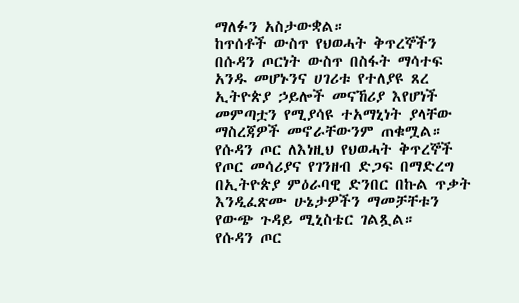ማለፉን አስታውቋል።
ከጥሰቶች ውስጥ የህወሓት ቅጥረኞችን በሱዳን ጦርነት ውስጥ በስፋት ማሳተፍ አንዱ መሆኑንና ሀገሪቱ የተለያዩ ጸረ ኢትዮጵያ ኃይሎች መናኸሪያ እየሆነች መምጣቷን የሚያሳዩ ተአማኒነት ያላቸው ማስረጃዎች መኖራቸውንም ጠቁሟል።
የሱዳን ጦር ለእነዚህ የህወሓት ቅጥረኞች የጦር መሳሪያና የገንዘብ ድጋፍ በማድረግ በኢትዮጵያ ምዕራባዊ ድንበር በኩል ጥቃት እንዲፈጽሙ ሁኔታዎችን ማመቻቸቱን የውጭ ጉዳይ ሚኒስቴር ገልጿል።
የሱዳን ጦር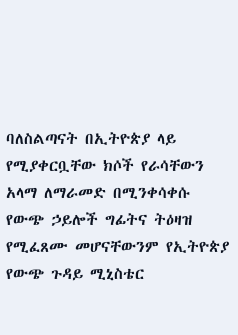ባለስልጣናት በኢትዮጵያ ላይ የሚያቀርቧቸው ክሶች የራሳቸውን አላማ ለማራመድ በሚንቀሳቀሱ የውጭ ኃይሎች ግፊትና ትዕዛዝ የሚፈጸሙ መሆናቸውንም የኢትዮጵያ የውጭ ጉዳይ ሚኒስቴር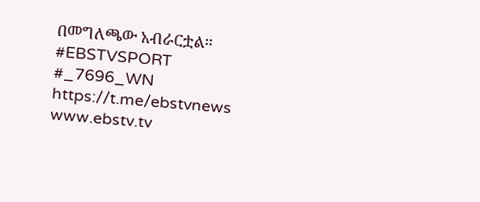በመግለጫው አብራርቷል።
#EBSTVSPORT
#_7696_WN
https://t.me/ebstvnews
www.ebstv.tv